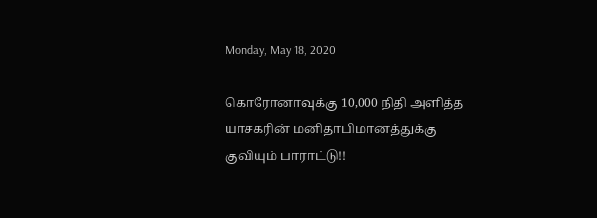Monday, May 18, 2020

கொரோனாவுக்கு 10,000 நிதி அளித்த யாசகரின் மனிதாபிமானத்துக்கு குவியும் பாராட்டு!!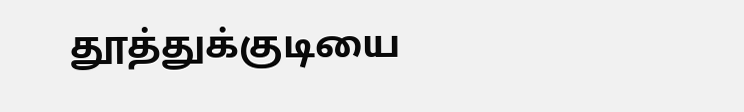தூத்துக்குடியை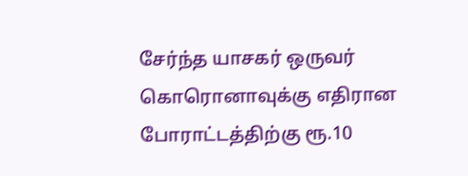சேர்ந்த யாசகர் ஒருவர் கொரொனாவுக்கு எதிரான போராட்டத்திற்கு ரூ.10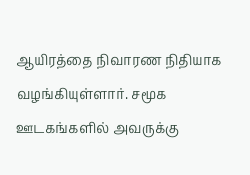ஆயிரத்தை நிவாரண நிதியாக வழங்கியுள்ளார். சமூக ஊடகங்களில் அவருக்கு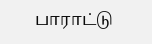பாராட்டு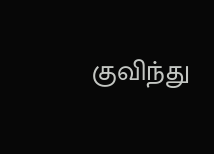குவிந்து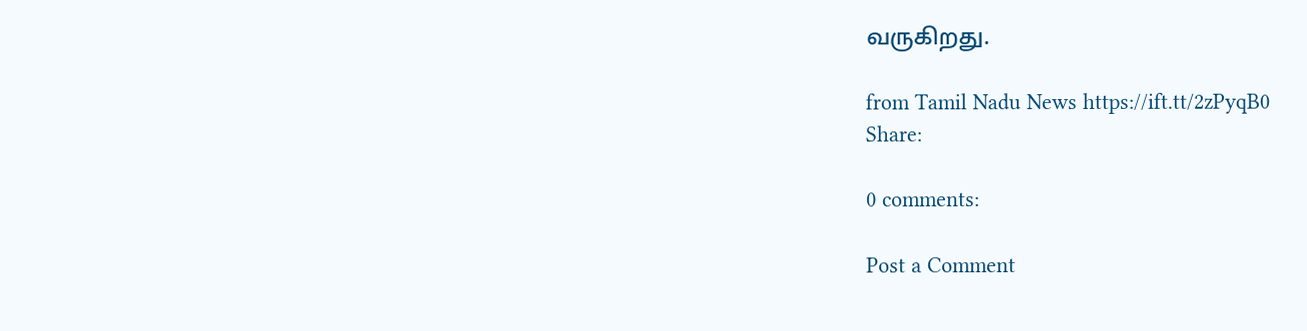வருகிறது.

from Tamil Nadu News https://ift.tt/2zPyqB0
Share:

0 comments:

Post a Comment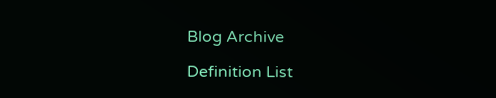Blog Archive

Definition List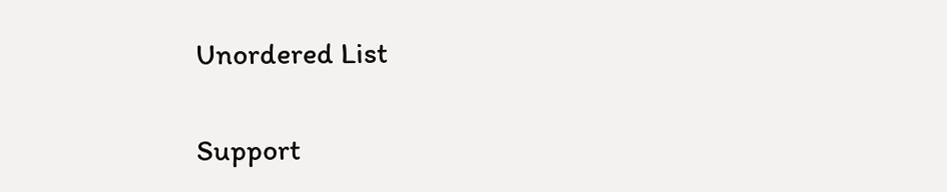Unordered List

Support